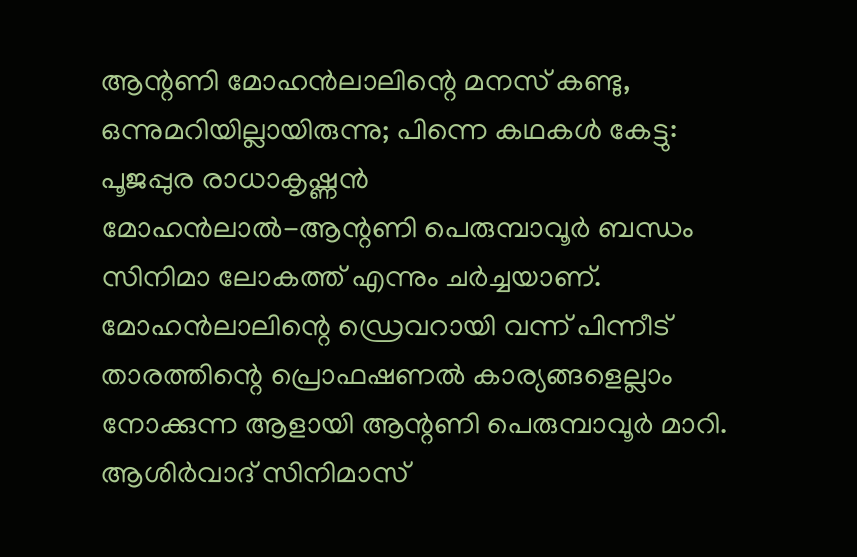ആന്റണി മോഹൻലാലിന്റെ മനസ് കണ്ടു, ഒന്നുമറിയില്ലായിരുന്നു; പിന്നെ കഥകൾ കേട്ടു: പൂജപ്പുര രാധാകൃഷ്ണൻ
മോഹൻലാൽ-ആന്റണി പെരുമ്പാവൂർ ബന്ധം സിനിമാ ലോകത്ത് എന്നും ചർച്ചയാണ്. മോഹൻലാലിന്റെ ഡ്രെവറായി വന്ന് പിന്നീട് താരത്തിന്റെ പ്രൊഫഷണൽ കാര്യങ്ങളെല്ലാം നോക്കുന്ന ആളായി ആന്റണി പെരുമ്പാവൂർ മാറി. ആശിർവാദ് സിനിമാസ്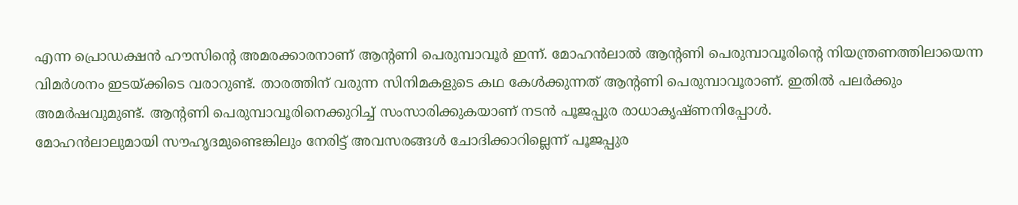എന്ന പ്രൊഡക്ഷൻ ഹൗസിന്റെ അമരക്കാരനാണ് ആന്റണി പെരുമ്പാവൂർ ഇന്ന്. മോഹൻലാൽ ആന്റണി പെരുമ്പാവൂരിന്റെ നിയന്ത്രണത്തിലായെന്ന വിമർശനം ഇടയ്ക്കിടെ വരാറുണ്ട്. താരത്തിന് വരുന്ന സിനിമകളുടെ കഥ കേൾക്കുന്നത് ആന്റണി പെരുമ്പാവൂരാണ്. ഇതിൽ പലർക്കും അമർഷവുമുണ്ട്. ആന്റണി പെരുമ്പാവൂരിനെക്കുറിച്ച് സംസാരിക്കുകയാണ് നടൻ പൂജപ്പുര രാധാകൃഷ്ണനിപ്പോൾ.
മോഹൻലാലുമായി സൗഹൃദമുണ്ടെങ്കിലും നേരിട്ട് അവസരങ്ങൾ ചോദിക്കാറില്ലെന്ന് പൂജപ്പുര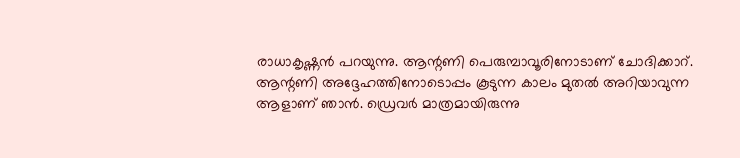രാധാകൃഷ്ണൻ പറയുന്നു. ആന്റണി പെരുമ്പാവൂരിനോടാണ് ചോദിക്കാറ്. ആന്റണി അദ്ദേഹത്തിനോടൊപ്പം കൂടുന്ന കാലം മുതൽ അറിയാവുന്ന ആളാണ് ഞാൻ. ഡ്രെവർ മാത്രമായിരുന്നു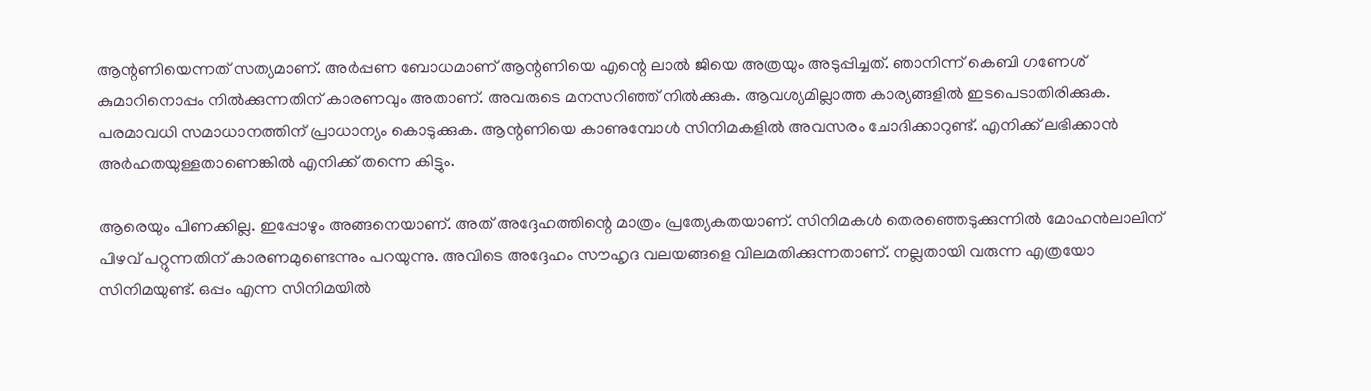ആന്റണിയെന്നത് സത്യമാണ്. അർപ്പണ ബോധമാണ് ആന്റണിയെ എന്റെ ലാൽ ജിയെ അത്രയും അടുപ്പിച്ചത്. ഞാനിന്ന് കെബി ഗണേശ് കുമാറിനൊപ്പം നിൽക്കുന്നതിന് കാരണവും അതാണ്. അവരുടെ മനസറിഞ്ഞ് നിൽക്കുക. ആവശ്യമില്ലാത്ത കാര്യങ്ങളിൽ ഇടപെടാതിരിക്കുക. പരമാവധി സമാധാനത്തിന് പ്രാധാന്യം കൊടുക്കുക. ആന്റണിയെ കാണുമ്പോൾ സിനിമകളിൽ അവസരം ചോദിക്കാറുണ്ട്. എനിക്ക് ലഭിക്കാൻ അർഹതയുള്ളതാണെങ്കിൽ എനിക്ക് തന്നെ കിട്ടും.

ആരെയും പിണക്കില്ല. ഇപ്പോഴും അങ്ങനെയാണ്. അത് അദ്ദേഹത്തിന്റെ മാത്രം പ്രത്യേകതയാണ്. സിനിമകൾ തെരഞ്ഞെടുക്കുന്നിൽ മോഹൻലാലിന് പിഴവ് പറ്റുന്നതിന് കാരണമുണ്ടെന്നും പറയുന്നു. അവിടെ അദ്ദേഹം സൗഹൃദ വലയങ്ങളെ വിലമതിക്കുന്നതാണ്. നല്ലതായി വരുന്ന എത്രയോ സിനിമയുണ്ട്. ഒപ്പം എന്ന സിനിമയിൽ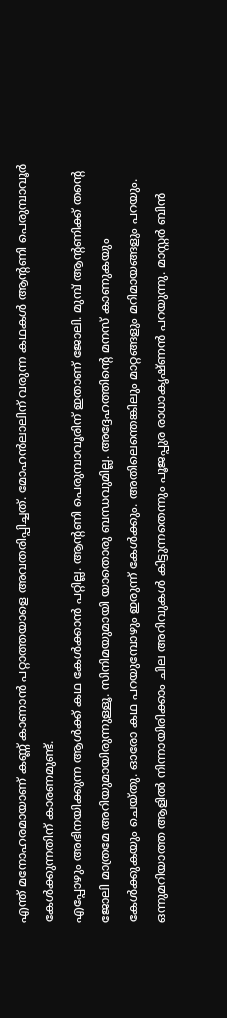എന്ത് മനോഹരമായാണ് കണ്ണ് കാണാൻ പറ്റാത്തയാളെ അവതരിപ്പിച്ചത്. മോഹൻലാലിന് വരുന്ന കഥകൾ ആന്റണി പെരുമ്പാവൂർ കേൾക്കുന്നതിന് കാരണമുണ്ട്.
എപ്പോഴും അഭിനയിക്കുന്ന ആൾക്ക് കഥ കേൾക്കാൻ പറ്റില്ല. ആന്റണി പെരുമ്പാവൂരിന് ഇതാണ് ജോലി. മുമ്പ് ആന്റണിക്ക് തന്റെ ജോലി മാത്രമേ അറിയുമായിരുന്നുള്ളൂ. സിനിമയുമായി യാതൊരു ബന്ധവുമില്ല. അദ്ദേഹത്തിന്റെ മനസ് കാണുകയും കേൾക്കുകയും ചെയ്തു. ഓരോ കഥ പറയുമ്പോഴും ഇരുന്ന് കേൾക്കും. അതിലെന്തെങ്കിലും മാറ്റങ്ങളും മറിമായങ്ങളും പറയും. ഒന്നുമറിയാത്ത ആളിൽ നിന്നായിരിക്കാം ചില അറിവുകൾ കിട്ടുന്നതെന്നും പൂജപ്പുര രാധാകൃഷ്ണൻ പറയുന്നു. മാസ്റ്റർ ബിൻ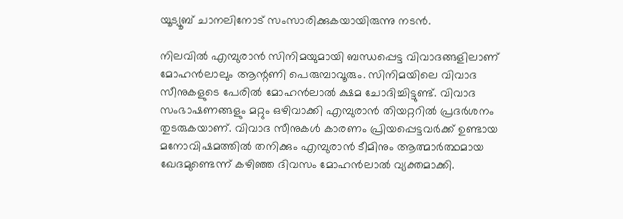യൂട്യൂബ് ചാനലിനോട് സംസാരിക്കുകയായിരുന്നു നടൻ.

നിലവിൽ എമ്പുരാൻ സിനിമയുമായി ബന്ധപ്പെട്ട വിവാദങ്ങളിലാണ് മോഹൻലാലും ആന്റണി പെരുമ്പാവൂരും. സിനിമയിലെ വിവാദ സീനുകളുടെ പേരിൽ മോഹൻലാൽ ക്ഷമ ചോദിച്ചിട്ടുണ്ട്. വിവാദ സംഭാഷണങ്ങളും മറ്റും ഒഴിവാക്കി എമ്പുരാൻ തിയറ്ററിൽ പ്രദർശനം തുടരുകയാണ്. വിവാദ സീനുകൾ കാരണം പ്രിയപ്പെട്ടവർക്ക് ഉണ്ടായ മനോവിഷമത്തിൽ തനിക്കും എമ്പുരാൻ ടീമിനും ആത്മാർത്ഥമായ ഖേദമുണ്ടെന്ന് കഴിഞ്ഞ ദിവസം മോഹൻലാൽ വ്യക്തമാക്കി.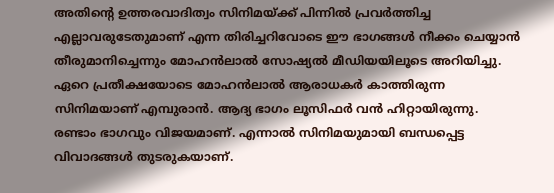അതിൻ്റെ ഉത്തരവാദിത്വം സിനിമയ്ക്ക് പിന്നിൽ പ്രവർത്തിച്ച എല്ലാവരുടേതുമാണ് എന്ന തിരിച്ചറിവോടെ ഈ ഭാഗങ്ങൾ നീക്കം ചെയ്യാൻ തീരുമാനിച്ചെന്നും മോഹൻലാൽ സോഷ്യൽ മീഡിയയിലൂടെ അറിയിച്ചു. ഏറെ പ്രതീക്ഷയോടെ മോഹൻലാൽ ആരാധകർ കാത്തിരുന്ന സിനിമയാണ് എമ്പുരാൻ. ആദ്യ ഭാഗം ലൂസിഫർ വൻ ഹിറ്റായിരുന്നു. രണ്ടാം ഭാഗവും വിജയമാണ്. എന്നാൽ സിനിമയുമായി ബന്ധപ്പെട്ട വിവാദങ്ങൾ തുടരുകയാണ്.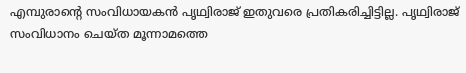എമ്പുരാന്റെ സംവിധായകൻ പൃഥ്വിരാജ് ഇതുവരെ പ്രതികരിച്ചിട്ടില്ല. പൃഥ്വിരാജ് സംവിധാനം ചെയ്ത മൂന്നാമത്തെ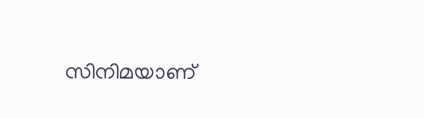സിനിമയാണ്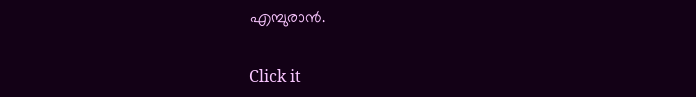എമ്പുരാൻ.


Click it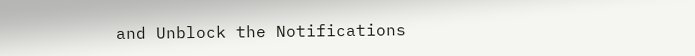and Unblock the Notifications